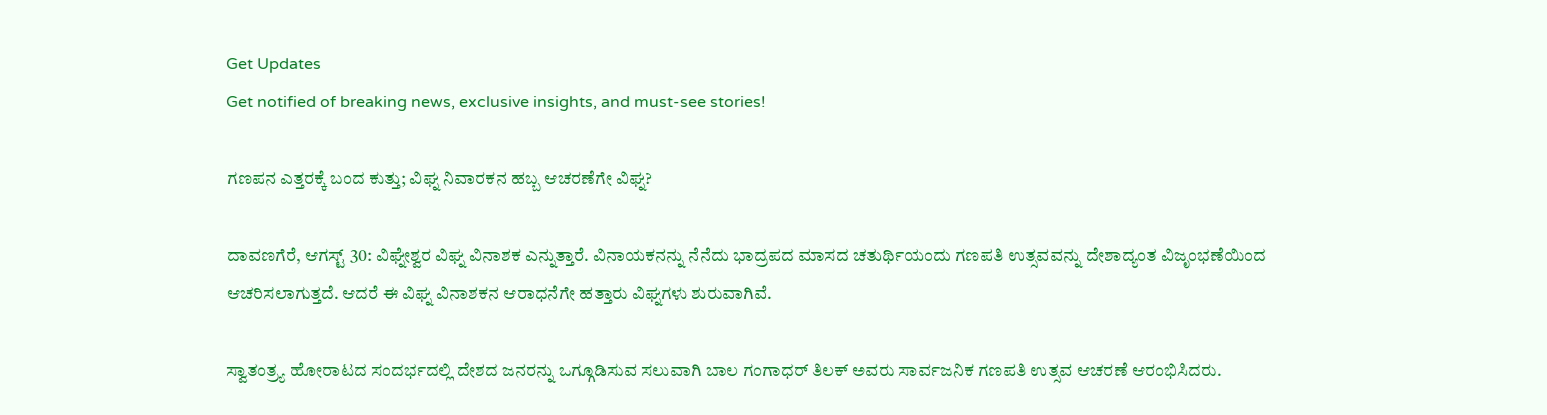Get Updates
Get notified of breaking news, exclusive insights, and must-see stories!

ಗಣಪನ ಎತ್ತರಕ್ಕೆ ಬಂದ ಕುತ್ತು; ವಿಘ್ನ ನಿವಾರಕನ ಹಬ್ಬ ಆಚರಣೆಗೇ ವಿಘ್ನ?

ದಾವಣಗೆರೆ, ಆಗಸ್ಟ್ 30: ವಿಘ್ನೇಶ್ವರ ವಿಘ್ನ ವಿನಾಶಕ ಎನ್ನುತ್ತಾರೆ. ವಿನಾಯಕನನ್ನು ನೆನೆದು ಭಾದ್ರಪದ ಮಾಸದ ಚತುರ್ಥಿಯಂದು ಗಣಪತಿ ಉತ್ಸವವನ್ನು ದೇಶಾದ್ಯಂತ ವಿಜೃಂಭಣೆಯಿಂದ ಆಚರಿಸಲಾಗುತ್ತದೆ. ಆದರೆ ಈ ವಿಘ್ನ ವಿನಾಶಕನ ಆರಾಧನೆಗೇ ಹತ್ತಾರು ವಿಘ್ನಗಳು ಶುರುವಾಗಿವೆ.

ಸ್ವಾತಂತ್ರ್ಯ ಹೋರಾಟದ ಸಂದರ್ಭದಲ್ಲಿ ದೇಶದ ಜನರನ್ನು ಒಗ್ಗೂಡಿಸುವ ಸಲುವಾಗಿ ಬಾಲ ಗಂಗಾಧರ್‌ ತಿಲಕ್‌ ಅವರು ಸಾರ್ವಜನಿಕ ಗಣಪತಿ ಉತ್ಸವ ಆಚರಣೆ ಆರಂಭಿಸಿದರು.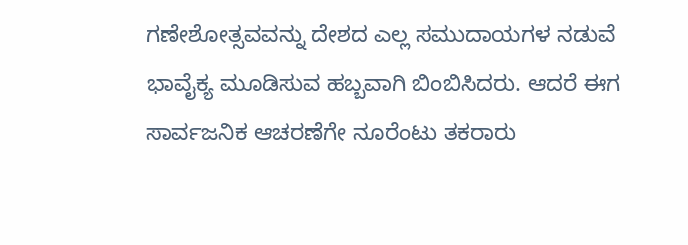ಗಣೇಶೋತ್ಸವವನ್ನು ದೇಶದ ಎಲ್ಲ ಸಮುದಾಯಗಳ ನಡುವೆ ಭಾವೈಕ್ಯ ಮೂಡಿಸುವ ಹಬ್ಬವಾಗಿ ಬಿಂಬಿಸಿದರು. ಆದರೆ ಈಗ ಸಾರ್ವಜನಿಕ ಆಚರಣೆಗೇ ನೂರೆಂಟು ತಕರಾರು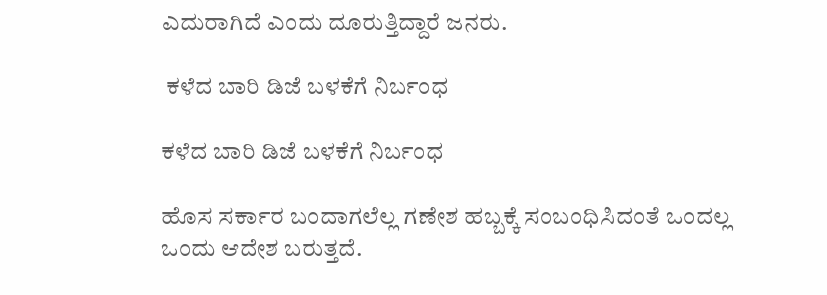ಎದುರಾಗಿದೆ ಎಂದು ದೂರುತ್ತಿದ್ದಾರೆ ಜನರು.

 ಕಳೆದ ಬಾರಿ ಡಿಜೆ ಬಳಕೆಗೆ ನಿರ್ಬಂಧ

ಕಳೆದ ಬಾರಿ ಡಿಜೆ ಬಳಕೆಗೆ ನಿರ್ಬಂಧ

ಹೊಸ ಸರ್ಕಾರ ಬಂದಾಗಲೆಲ್ಲ ಗಣೇಶ ಹಬ್ಬಕ್ಕೆ ಸಂಬಂಧಿಸಿದಂತೆ ಒಂದಲ್ಲ ಒಂದು ಆದೇಶ ಬರುತ್ತದೆ.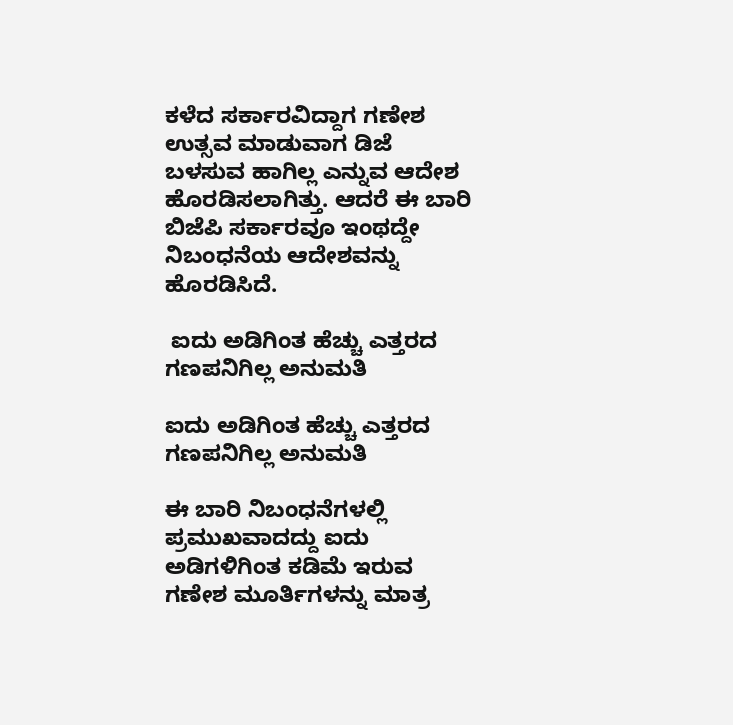ಕಳೆದ ಸರ್ಕಾರವಿದ್ದಾಗ ಗಣೇಶ ಉತ್ಸವ ಮಾಡುವಾಗ ಡಿಜೆ ಬಳಸುವ ಹಾಗಿಲ್ಲ ಎನ್ನುವ ಆದೇಶ ಹೊರಡಿಸಲಾಗಿತ್ತು. ಆದರೆ ಈ ಬಾರಿ ಬಿಜೆಪಿ ಸರ್ಕಾರವೂ ಇಂಥದ್ದೇ ನಿಬಂಧನೆಯ ಆದೇಶವನ್ನು ಹೊರಡಿಸಿದೆ.

 ಐದು ಅಡಿಗಿಂತ ಹೆಚ್ಚು ಎತ್ತರದ ಗಣಪನಿಗಿಲ್ಲ ಅನುಮತಿ

ಐದು ಅಡಿಗಿಂತ ಹೆಚ್ಚು ಎತ್ತರದ ಗಣಪನಿಗಿಲ್ಲ ಅನುಮತಿ

ಈ ಬಾರಿ ನಿಬಂಧನೆಗಳಲ್ಲಿ ಪ್ರಮುಖವಾದದ್ದು ಐದು ಅಡಿಗಳಿಗಿಂತ ಕಡಿಮೆ ಇರುವ ಗಣೇಶ ಮೂರ್ತಿಗಳನ್ನು ಮಾತ್ರ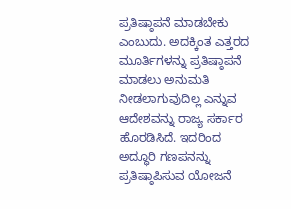ಪ್ರತಿಷ್ಠಾಪನೆ ಮಾಡಬೇಕು ಎಂಬುದು. ಅದಕ್ಕಿಂತ ಎತ್ತರದ ಮೂರ್ತಿಗಳನ್ನು ಪ್ರತಿಷ್ಠಾಪನೆ ಮಾಡಲು ಅನುಮತಿ ನೀಡಲಾಗುವುದಿಲ್ಲ ಎನ್ನುವ ಆದೇಶವನ್ನು ರಾಜ್ಯ ಸರ್ಕಾರ ಹೊರಡಿಸಿದೆ. ಇದರಿಂದ ಅದ್ಧೂರಿ ಗಣಪನನ್ನು ಪ್ರತಿಷ್ಠಾಪಿಸುವ ಯೋಜನೆ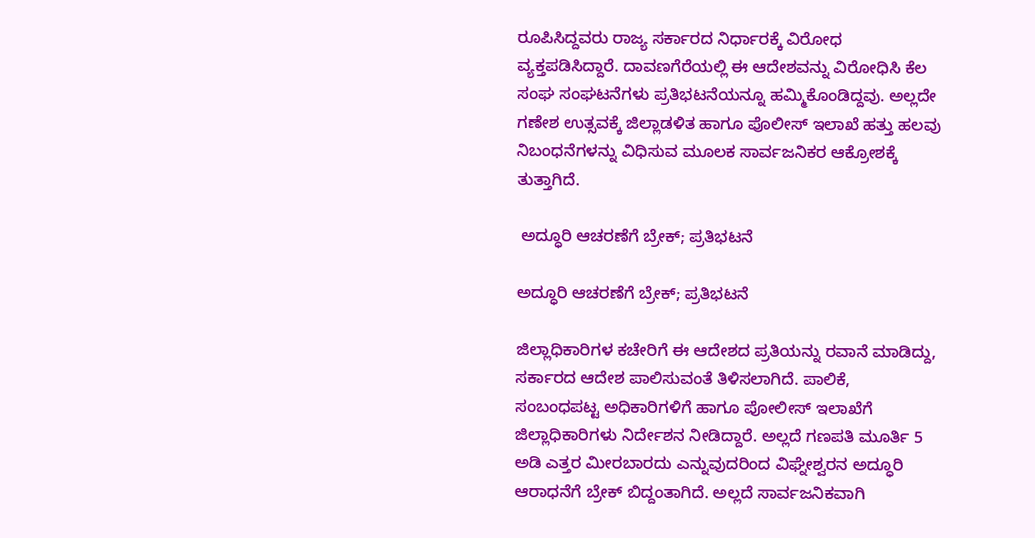ರೂಪಿಸಿದ್ದವರು ರಾಜ್ಯ ಸರ್ಕಾರದ ನಿರ್ಧಾರಕ್ಕೆ ವಿರೋಧ ವ್ಯಕ್ತಪಡಿಸಿದ್ದಾರೆ. ದಾವಣಗೆರೆಯಲ್ಲಿ ಈ ಆದೇಶವನ್ನು ವಿರೋಧಿಸಿ ಕೆಲ ಸಂಘ ಸಂಘಟನೆಗಳು ಪ್ರತಿಭಟನೆಯನ್ನೂ ಹಮ್ಮಿಕೊಂಡಿದ್ದವು. ಅಲ್ಲದೇ ಗಣೇಶ ಉತ್ಸವಕ್ಕೆ ಜಿಲ್ಲಾಡಳಿತ ಹಾಗೂ ಪೊಲೀಸ್ ಇಲಾಖೆ ಹತ್ತು ಹಲವು ನಿಬಂಧನೆಗಳನ್ನು ವಿಧಿಸುವ ಮೂಲಕ ಸಾರ್ವಜನಿಕರ ಆಕ್ರೋಶಕ್ಕೆ ತುತ್ತಾಗಿದೆ.

 ಅದ್ಧೂರಿ ಆಚರಣೆಗೆ ಬ್ರೇಕ್; ಪ್ರತಿಭಟನೆ

ಅದ್ಧೂರಿ ಆಚರಣೆಗೆ ಬ್ರೇಕ್; ಪ್ರತಿಭಟನೆ

ಜಿಲ್ಲಾಧಿಕಾರಿಗಳ ಕಚೇರಿಗೆ ಈ ಆದೇಶದ ಪ್ರತಿಯನ್ನು ರವಾನೆ ಮಾಡಿದ್ದು, ಸರ್ಕಾರದ ಆದೇಶ ಪಾಲಿಸುವಂತೆ ತಿಳಿಸಲಾಗಿದೆ. ಪಾಲಿಕೆ, ಸಂಬಂಧಪಟ್ಟ ‌ಅಧಿಕಾರಿಗಳಿಗೆ ಹಾಗೂ ಪೋಲೀಸ್ ಇಲಾಖೆಗೆ ಜಿಲ್ಲಾಧಿಕಾರಿಗಳು ನಿರ್ದೇಶನ ನೀಡಿದ್ದಾರೆ. ಅಲ್ಲದೆ ಗಣಪತಿ ಮೂರ್ತಿ 5 ಅಡಿ ಎತ್ತರ ಮೀರಬಾರದು ಎನ್ನುವುದರಿಂದ ವಿಘ್ನೇಶ್ವರನ ಅದ್ಧೂರಿ ಆರಾಧನೆಗೆ ಬ್ರೇಕ್ ಬಿದ್ದಂತಾಗಿದೆ. ಅಲ್ಲದೆ ಸಾರ್ವಜನಿಕವಾಗಿ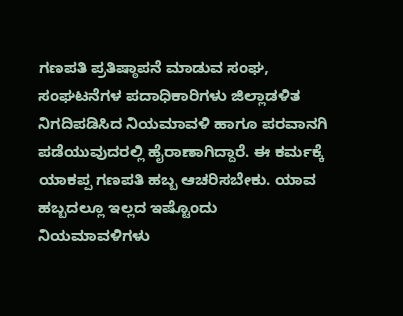ಗಣಪತಿ ಪ್ರತಿಷ್ಠಾಪನೆ ಮಾಡುವ ಸಂಘ, ಸಂಘಟನೆಗಳ ಪದಾಧಿಕಾರಿಗಳು ಜಿಲ್ಲಾಡಳಿತ ನಿಗದಿಪಡಿಸಿದ ನಿಯಮಾವಳಿ ಹಾಗೂ ಪರವಾನಗಿ ಪಡೆಯುವುದರಲ್ಲಿ ಹೈರಾಣಾಗಿದ್ದಾರೆ. ಈ ಕರ್ಮಕ್ಕೆ ಯಾಕಪ್ಪ ಗಣಪತಿ ಹಬ್ಬ ಆಚರಿಸಬೇಕು. ಯಾವ ಹಬ್ಬದಲ್ಲೂ ಇಲ್ಲದ ಇಷ್ಟೊಂದು ನಿಯಮಾವಳಿಗಳು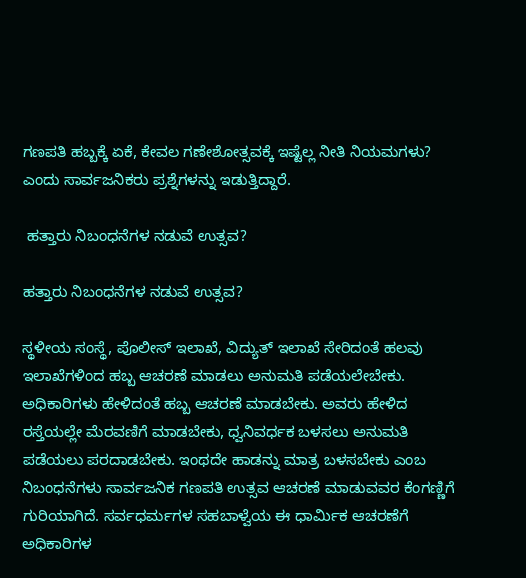ಗಣಪತಿ ಹಬ್ಬಕ್ಕೆ ಏಕೆ, ಕೇವಲ ಗಣೇಶೋತ್ಸವಕ್ಕೆ ಇಷ್ಟೆಲ್ಲ ನೀತಿ ನಿಯಮಗಳು? ಎಂದು ಸಾರ್ವಜನಿಕರು ಪ್ರಶ್ನೆಗಳನ್ನು ಇಡುತ್ತಿದ್ದಾರೆ.

 ಹತ್ತಾರು ನಿಬಂಧನೆಗಳ ನಡುವೆ ಉತ್ಸವ?

ಹತ್ತಾರು ನಿಬಂಧನೆಗಳ ನಡುವೆ ಉತ್ಸವ?

ಸ್ಥಳೀಯ ಸಂಸ್ಥೆ, ಪೊಲೀಸ್ ಇಲಾಖೆ, ವಿದ್ಯುತ್‌ ಇಲಾಖೆ ಸೇರಿದಂತೆ ಹಲವು ಇಲಾಖೆಗಳಿಂದ ಹಬ್ಬ ಆಚರಣೆ ಮಾಡಲು ಅನುಮತಿ ಪಡೆಯಲೇಬೇಕು. ಅಧಿಕಾರಿಗಳು ಹೇಳಿದಂತೆ ಹಬ್ಬ ಆಚರಣೆ ಮಾಡಬೇಕು. ಅವರು ಹೇಳಿದ ರಸ್ತೆಯಲ್ಲೇ ಮೆರವಣಿಗೆ ಮಾಡಬೇಕು, ಧ್ವನಿವರ್ಧಕ ಬಳಸಲು ಅನುಮತಿ ಪಡೆಯಲು ಪರದಾಡಬೇಕು. ಇಂಥದೇ ಹಾಡನ್ನು ಮಾತ್ರ ಬಳಸಬೇಕು ಎಂಬ ನಿಬಂಧನೆಗಳು ಸಾರ್ವಜನಿಕ ಗಣಪತಿ ಉತ್ಸವ ಆಚರಣೆ ಮಾಡುವವರ ಕೆಂಗಣ್ಣಿಗೆ ಗುರಿಯಾಗಿದೆ. ಸರ್ವಧರ್ಮಗಳ ಸಹಬಾಳ್ವೆಯ ಈ ಧಾರ್ಮಿಕ ಆಚರಣೆಗೆ ಅಧಿಕಾರಿಗಳ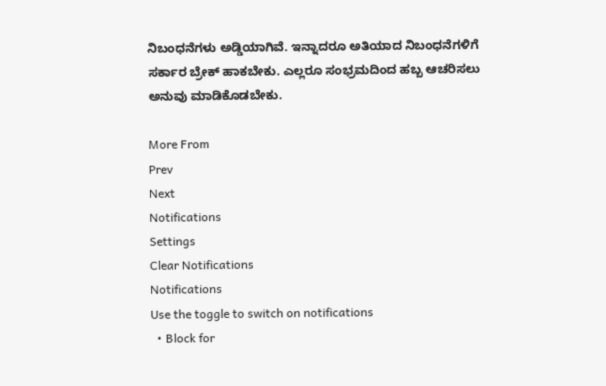ನಿಬಂಧನೆಗಳು ಅಡ್ಡಿಯಾಗಿವೆ. ಇನ್ನಾದರೂ ಅತಿಯಾದ ನಿಬಂಧನೆಗಳಿಗೆ ಸರ್ಕಾರ ಬ್ರೇಕ್‌ ಹಾಕಬೇಕು. ಎಲ್ಲರೂ ಸಂಭ್ರಮದಿಂದ ಹಬ್ಬ ಆಚರಿಸಲು ಅನುವು ಮಾಡಿಕೊಡಬೇಕು.

More From
Prev
Next
Notifications
Settings
Clear Notifications
Notifications
Use the toggle to switch on notifications
  • Block for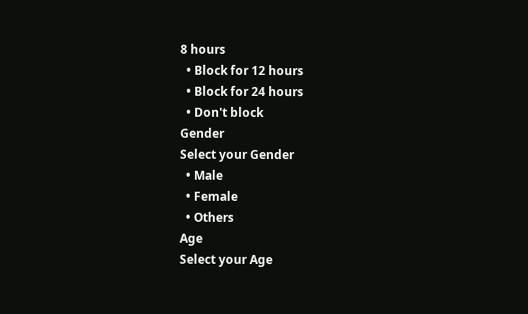8 hours
  • Block for 12 hours
  • Block for 24 hours
  • Don't block
Gender
Select your Gender
  • Male
  • Female
  • Others
Age
Select your Age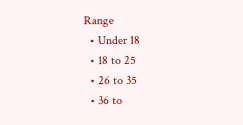Range
  • Under 18
  • 18 to 25
  • 26 to 35
  • 36 to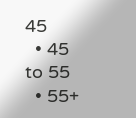45
  • 45 to 55
  • 55+